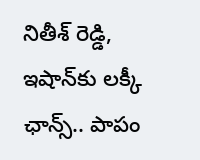నితీశ్‌ రెడ్డి, ఇషాన్‌కు లక్కీ ఛాన్స్‌.. పాపం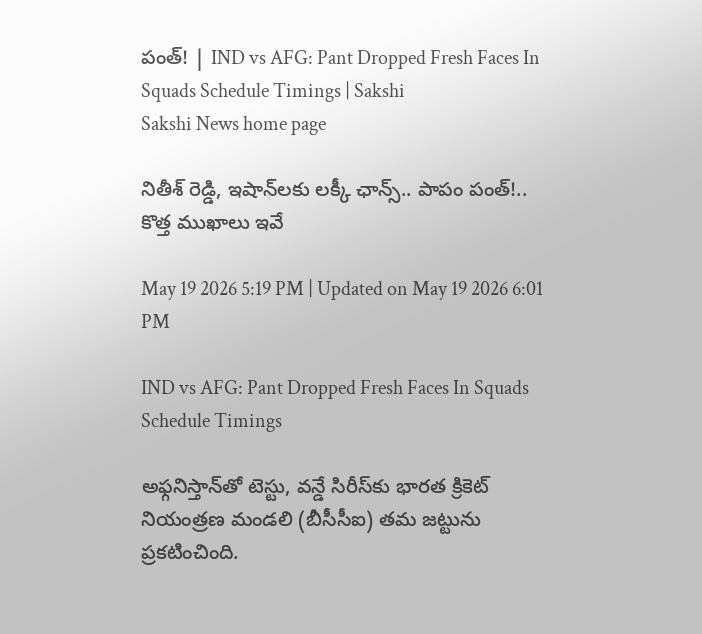పంత్‌! | IND vs AFG: Pant Dropped Fresh Faces In Squads Schedule Timings | Sakshi
Sakshi News home page

నితీశ్‌ రెడ్డి, ఇషాన్‌లకు లక్కీ ఛాన్స్‌.. పాపం పంత్‌!.. కొత్త ముఖాలు ఇవే

May 19 2026 5:19 PM | Updated on May 19 2026 6:01 PM

IND vs AFG: Pant Dropped Fresh Faces In Squads Schedule Timings

అఫ్గనిస్తాన్‌తో టెస్టు, వన్డే సిరీస్‌కు భారత క్రికెట్‌ నియంత్రణ మండలి (బీసీసీఐ) తమ జట్టును ప్రకటించింది.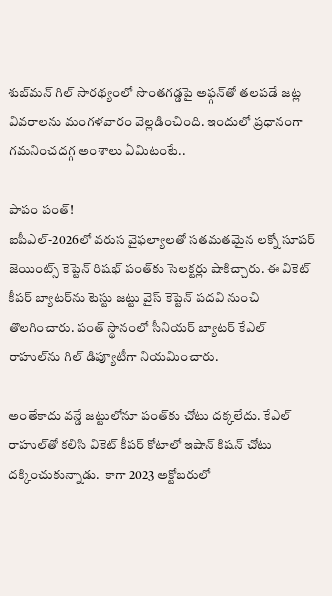శుబ్‌మన్‌ గిల్‌ సారథ్యంలో సొంతగడ్డపై అఫ్గన్‌తో తలపడే జట్ల వివరాలను మంగళవారం వెల్లడించింది. ఇందులో ప్రధానంగా గమనించదగ్గ అంశాలు ఏమిటంటే..

పాపం పంత్‌!
ఐపీఎల్‌-2026లో వరుస వైఫల్యాలతో సతమతమైన లక్నో సూపర్‌ జెయింట్స్‌ కెప్టెన్‌ రిషభ్‌ పంత్‌కు సెలక్టర్లు షాకిచ్చారు. ఈ వికెట్‌ కీపర్‌ బ్యాటర్‌ను టెస్టు జట్టు వైస్‌ కెప్టెన్‌ పదవి నుంచి తొలగించారు. పంత్‌ స్థానంలో సీనియర్‌ బ్యాటర్‌ కేఎల్‌ రాహుల్‌ను గిల్‌ డిప్యూటీగా నియమించారు.

అంతేకాదు వన్డే జట్టులోనూ పంత్‌కు చోటు దక్కలేదు. కేఎల్‌ రాహుల్‌తో కలిసి వికెట్‌ కీపర్‌ కోటాలో ఇషాన్‌ కిషన్‌ చోటు దక్కించుకున్నాడు.  కాగా 2023 అక్టోబరులో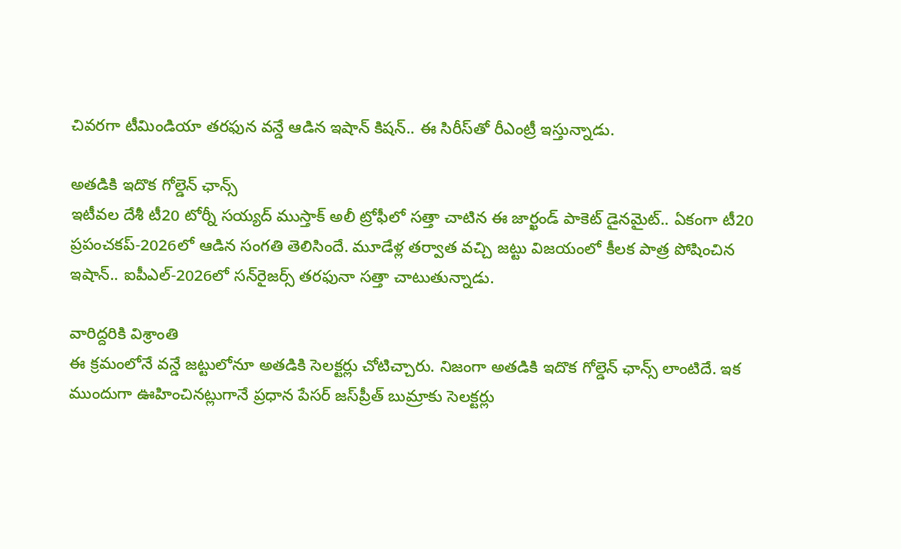చివరగా టీమిండియా తరఫున వన్డే ఆడిన ఇషాన్‌ కిషన్‌.. ఈ సిరీస్‌తో రీఎంట్రీ ఇస్తున్నాడు.

అతడికి ఇదొక గోల్డెన్‌ ఛాన్స్‌
ఇటీవల దేశీ టీ20 టోర్నీ సయ్యద్‌ ముస్తాక్‌ అలీ ట్రోఫీలో సత్తా చాటిన ఈ జార్ఖండ్‌ పాకెట్‌ డైనమైట్‌.. ఏకంగా టీ20 ప్రపంచకప్‌-2026లో ఆడిన సంగతి తెలిసిందే. మూడేళ్ల తర్వాత వచ్చి జట్టు విజయంలో కీలక పాత్ర పోషించిన ఇషాన్‌.. ఐపీఎల్‌-2026లో సన్‌రైజర్స్‌ తరఫునా సత్తా చాటుతున్నాడు.

వారిద్దరికి విశ్రాంతి
ఈ క్రమంలోనే వన్డే జట్టులోనూ అతడికి సెలక్టర్లు చోటిచ్చారు. నిజంగా అతడికి ఇదొక గోల్డెన్‌ ఛాన్స్‌ లాంటిదే. ఇక ముందుగా ఊహించినట్లుగానే ప్రధాన పేసర్‌ జస్‌ప్రీత్‌ బుమ్రాకు సెలక్టర్లు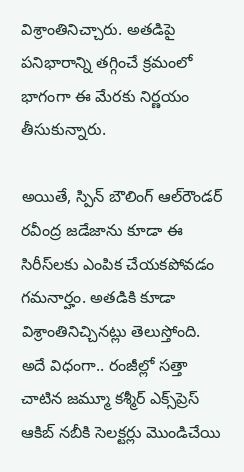విశ్రాంతినిచ్చారు. అతడిపై పనిభారాన్ని తగ్గించే క్రమంలో భాగంగా ఈ మేరకు నిర్ణయం తీసుకున్నారు.

అయితే, స్పిన్‌ బౌలింగ్‌ ఆల్‌రౌండర్‌ రవీంద్ర జడేజాను కూడా ఈ సిరీస్‌లకు ఎంపిక చేయకపోవడం గమనార్హం. అతడికి కూడా విశ్రాంతినిచ్చినట్లు తెలుస్తోంది. అదే విధంగా.. రంజీల్లో సత్తా చాటిన జమ్మూ కశ్మీర్‌ ఎక్స్‌ప్రెస్‌ ఆకిబ్‌ నబీకి సెలక్టర్లు మొండిచేయి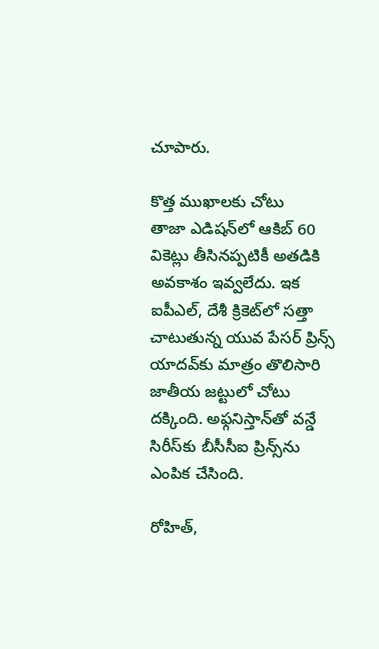చూపారు.

కొత్త ముఖాలకు చోటు
తాజా ఎడిషన్‌లో ఆకిబ్‌ 60 వికెట్లు తీసినప్పటికీ అతడికి అవకాశం ఇవ్వలేదు. ఇక ఐపీఎల్‌, దేశీ క్రికెట్‌లో సత్తా చాటుతున్న యువ పేసర్‌ ప్రిన్స్‌ యాదవ్‌కు మాత్రం తొలిసారి జాతీయ జట్టులో చోటు దక్కింది. అఫ్గనిస్తాన్‌తో వన్డే సిరీస్‌కు బీసీసీఐ ప్రిన్స్‌ను ఎంపిక చేసింది.

రోహిత్‌,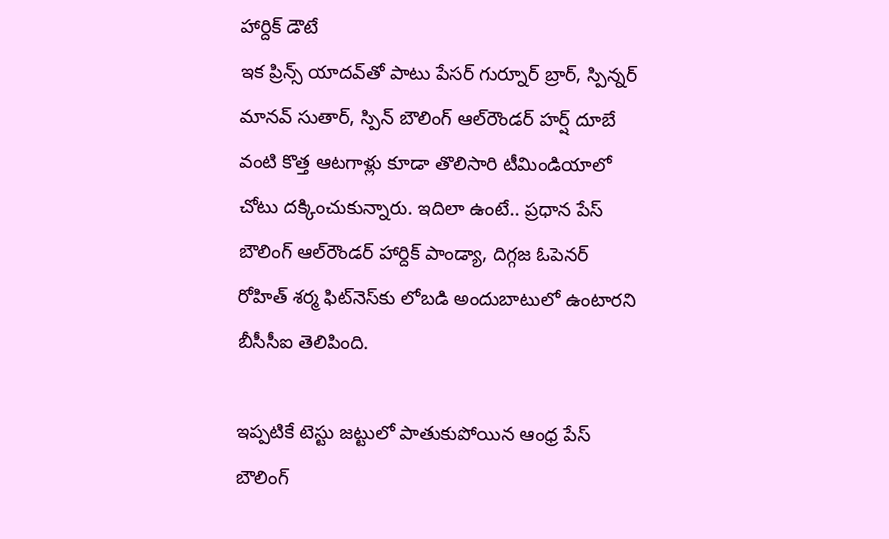హార్దిక్‌ డౌటే
ఇక ప్రిన్స్‌ యాదవ్‌తో పాటు పేసర్‌ గుర్నూర్‌ బ్రార్‌, స్పిన్నర్‌ మానవ్‌ సుతార్‌, స్పిన్‌ బౌలింగ్‌ ఆల్‌రౌండర్‌ హర్ష్‌ దూబే వంటి కొత్త ఆటగాళ్లు కూడా తొలిసారి టీమిండియాలో చోటు దక్కించుకున్నారు. ఇదిలా ఉంటే.. ప్రధాన పేస్‌ బౌలింగ్‌ ఆల్‌రౌండర్‌ హార్దిక్‌ పాండ్యా, దిగ్గజ ఓపెనర్‌ రోహిత్‌ శర్మ ఫిట్‌నెస్‌కు లోబడి అందుబాటులో ఉంటారని బీసీసీఐ తెలిపింది.

ఇప్పటికే టెస్టు జట్టులో పాతుకుపోయిన ఆంధ్ర పేస్‌ బౌలింగ్‌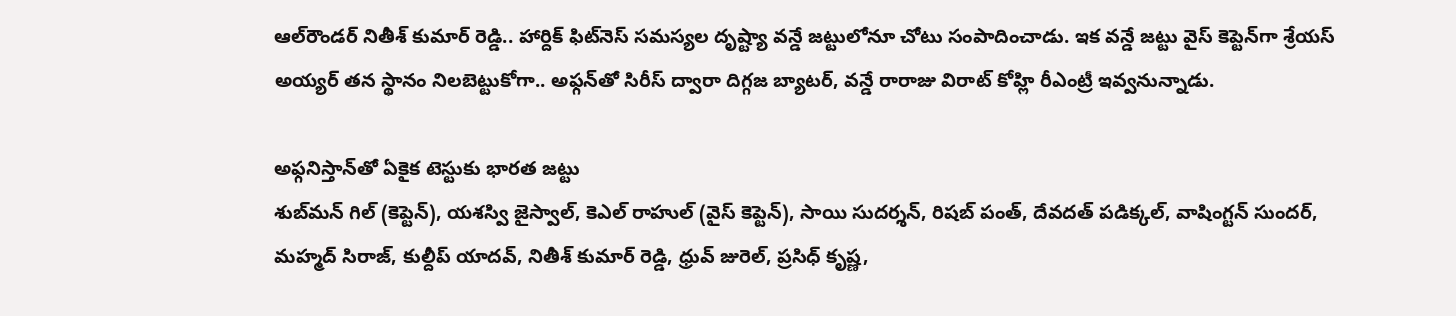ఆల్‌రౌండర్‌ నితీశ్‌ కుమార్‌ రెడ్డి.. హార్దిక్‌ ఫిట్‌నెస్‌ సమస్యల దృష్ట్యా వన్డే జట్టులోనూ చోటు సంపాదించాడు. ఇక వన్డే జట్టు వైస్‌ కెప్టెన్‌గా శ్రేయస్‌ అయ్యర్‌ తన స్థానం నిలబెట్టుకోగా.. అఫ్గన్‌తో సిరీస్‌ ద్వారా దిగ్గజ బ్యాటర్‌, వన్డే రారాజు విరాట్‌ కోహ్లి రీఎంట్రీ ఇవ్వనున్నాడు.

అఫ్గనిస్తాన్‌తో ఏకైక టెస్టుకు భారత జట్టు
శుబ్‌మన్ గిల్ (కెప్టెన్‌), యశస్వి జైస్వాల్, కెఎల్ రాహుల్ (వైస్ కెప్టెన్‌), సాయి సుదర్శన్, రిషబ్ పంత్, దేవదత్ పడిక్కల్, వాషింగ్ట‌న్‌ సుందర్, మ‌హ్మ‌ద్‌ సిరాజ్, కుల్దీప్‌ యాదవ్, నితీశ్‌ కుమార్ రెడ్డి, ధ్రువ్‌ జురెల్, ప్రసిధ్‌ కృష్ణ,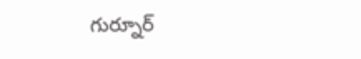గుర్నూర్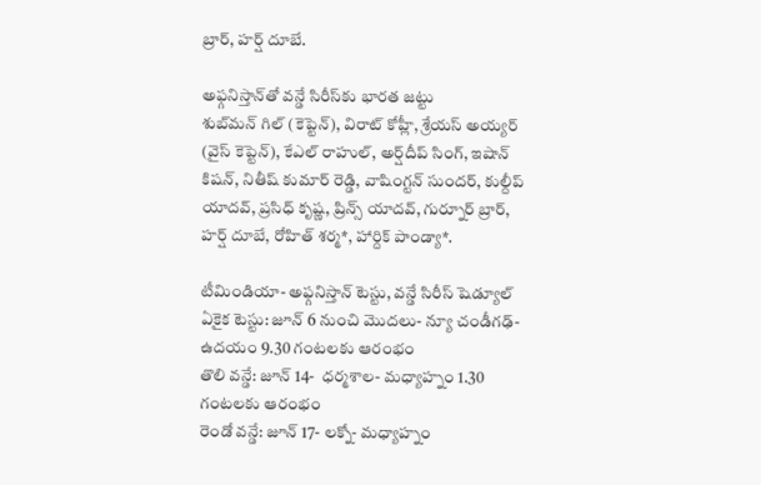బ్రార్‌, హ‌ర్ష్ దూబే.

అఫ్గనిస్తాన్‌తో వన్డే సిరీస్‌కు భారత జట్టు
శుబ్‌మన్‌ గిల్ (కెప్టెన్‌), విరాట్ కోహ్లీ, శ్రేయ‌స్‌ అయ్యర్ (వైస్ కెప్టెన్‌), కేఎల్ రాహుల్, అర్ష్‌దీప్ సింగ్, ఇషాన్ కిషన్, నితీష్ కుమార్ రెడ్డి, వాషింగ్ట‌న్ సుందర్, కుల్దీప్‌ యాదవ్, ప్రసిధ్‌ కృష్ణ, ప్రిన్స్‌ యాదవ్, గుర్నూర్‌ బ్రార్‌, హ‌ర్ష్‌ దూబే, రోహిత్ శర్మ*, హార్దిక్ పాండ్యా*.

టీమిండియా- అఫ్గనిస్తాన్‌ టెస్టు, వన్డే సిరీస్‌ షెడ్యూల్‌
ఏకైక టెస్టు: జూన్‌ 6 నుంచి మొదలు- న్యూ చండీగఢ్‌- ఉదయం 9.30 గంటలకు ఆరంభం
తొలి వన్డే: జూన్‌ 14-  ధర్మశాల- మధ్యాహ్నం 1.30 గంటలకు ఆరంభం
రెండో వన్డే: జూన్‌ 17- లక్నో- మధ్యాహ్నం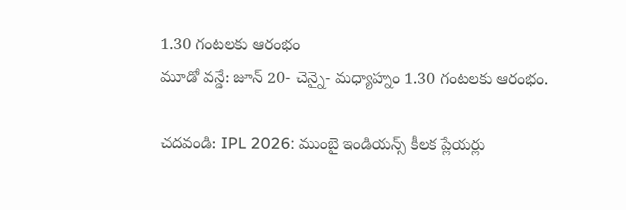1.30 గంటలకు ఆరంభం
మూడో వన్డే: జూన్‌ 20- చెన్నై- మధ్యాహ్నం 1.30 గంటలకు ఆరంభం.

చదవండి: IPL 2026: ముంబై ఇండియన్స్‌ కీలక ప్లేయర్లు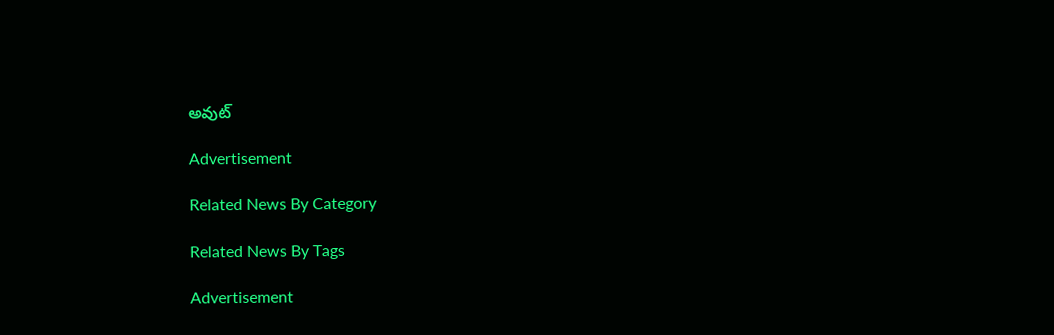అవుట్‌

Advertisement

Related News By Category

Related News By Tags

Advertisement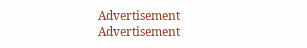Advertisement
Advertisement